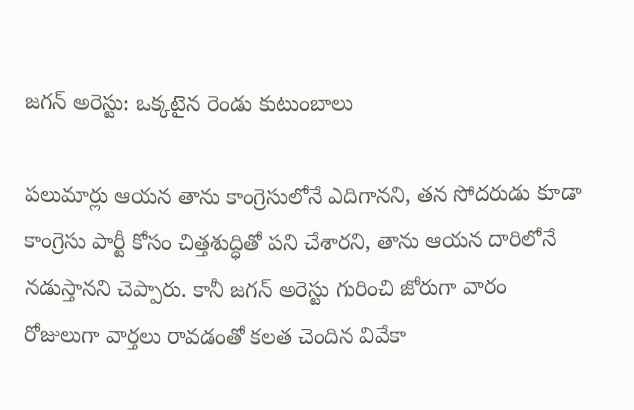జగన్ అరెస్టు: ఒక్కటైన రెండు కుటుంబాలు

పలుమార్లు ఆయన తాను కాంగ్రెసులోనే ఎదిగానని, తన సోదరుడు కూడా కాంగ్రెసు పార్టీ కోసం చిత్తశుద్ధితో పని చేశారని, తాను ఆయన దారిలోనే నడుస్తానని చెప్పారు. కానీ జగన్ అరెస్టు గురించి జోరుగా వారం రోజులుగా వార్తలు రావడంతో కలత చెందిన వివేకా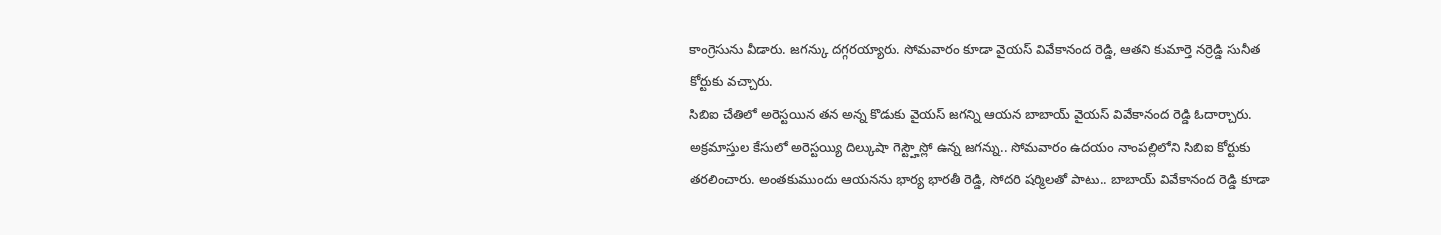కాంగ్రెసును వీడారు. జగన్కు దగ్గరయ్యారు. సోమవారం కూడా వైయస్ వివేకానంద రెడ్డి, ఆతని కుమార్తె నర్రెడ్డి సునీత కోర్టుకు వచ్చారు.
సిబిఐ చేతిలో అరెస్టయిన తన అన్న కొడుకు వైయస్ జగన్ని ఆయన బాబాయ్ వైయస్ వివేకానంద రెడ్డి ఓదార్చారు. అక్రమాస్తుల కేసులో అరెస్టయ్యి దిల్కుషా గెస్ట్హౌస్లో ఉన్న జగన్ను.. సోమవారం ఉదయం నాంపల్లిలోని సిబిఐ కోర్టుకు తరలించారు. అంతకుముందు ఆయనను భార్య భారతీ రెడ్డి, సోదరి షర్మిలతో పాటు.. బాబాయ్ వివేకానంద రెడ్డి కూడా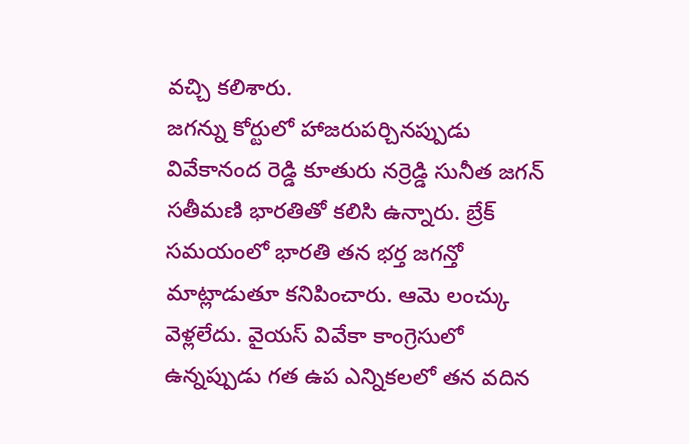వచ్చి కలిశారు.
జగన్ను కోర్టులో హాజరుపర్చినప్పుడు వివేకానంద రెడ్డి కూతురు నర్రెడ్డి సునీత జగన్ సతీమణి భారతితో కలిసి ఉన్నారు. బ్రేక్ సమయంలో భారతి తన భర్త జగన్తో మాట్లాడుతూ కనిపించారు. ఆమె లంచ్కు వెళ్లలేదు. వైయస్ వివేకా కాంగ్రెసులో ఉన్నప్పుడు గత ఉప ఎన్నికలలో తన వదిన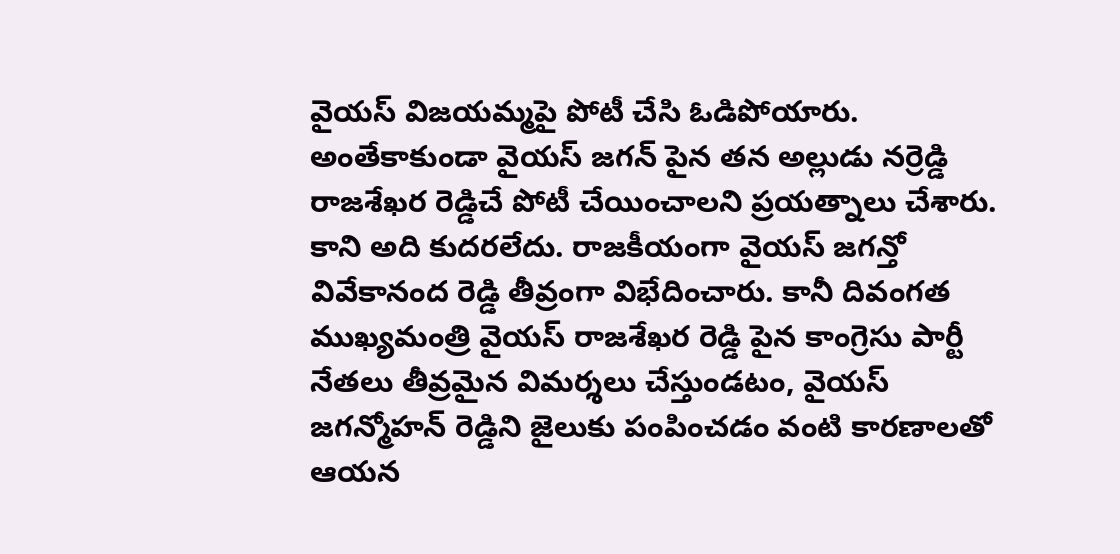వైయస్ విజయమ్మపై పోటీ చేసి ఓడిపోయారు. అంతేకాకుండా వైయస్ జగన్ పైన తన అల్లుడు నర్రెడ్డి రాజశేఖర రెడ్డిచే పోటీ చేయించాలని ప్రయత్నాలు చేశారు.
కాని అది కుదరలేదు. రాజకీయంగా వైయస్ జగన్తో వివేకానంద రెడ్డి తీవ్రంగా విభేదించారు. కానీ దివంగత ముఖ్యమంత్రి వైయస్ రాజశేఖర రెడ్డి పైన కాంగ్రెసు పార్టీ నేతలు తీవ్రమైన విమర్శలు చేస్తుండటం, వైయస్ జగన్మోహన్ రెడ్డిని జైలుకు పంపించడం వంటి కారణాలతో ఆయన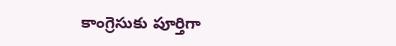కాంగ్రెసుకు పూర్తిగా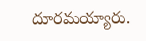దూరమయ్యారు.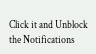Click it and Unblock the Notifications